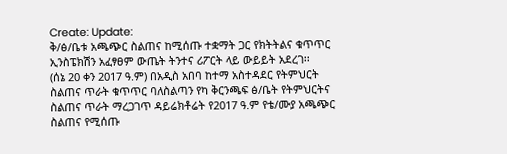Create: Update:
ቅ/ፅ/ቤቱ አጫጭር ስልጠና ከሚሰጡ ተቋማት ጋር የክትትልና ቁጥጥር ኢንስፔክሽን አፈፃፀም ውጤት ትንተና ሪፖርት ላይ ውይይት አደረገ፡፡
(ሰኔ 20 ቀን 2017 ዓ.ም) በአዲስ አበባ ከተማ አስተዳደር የትምህርት ስልጠና ጥራት ቁጥጥር ባለስልጣን የካ ቅርንጫፍ ፅ/ቤት የትምህርትና ስልጠና ጥራት ማረጋገጥ ዳይሬክቶሬት የ2017 ዓ.ም የቴ/ሙያ አጫጭር ስልጠና የሚሰጡ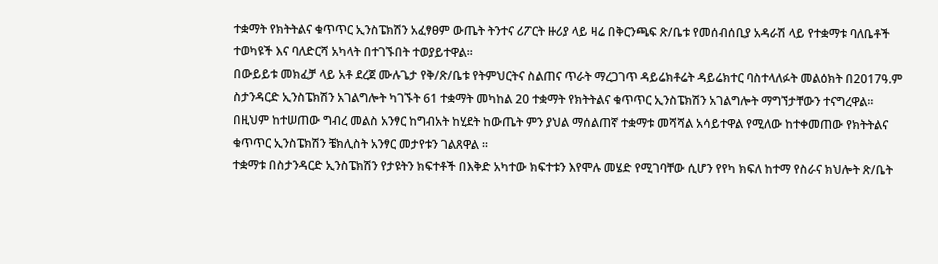ተቋማት የክትትልና ቁጥጥር ኢንስፔክሽን አፈፃፀም ውጤት ትንተና ሪፖርት ዙሪያ ላይ ዛሬ በቅርንጫፍ ጽ/ቤቱ የመሰብሰቢያ አዳራሽ ላይ የተቋማቱ ባለቤቶች ተወካዩች እና ባለድርሻ አካላት በተገኙበት ተወያይተዋል፡፡
በውይይቱ መክፈቻ ላይ አቶ ደረጀ ሙሉጌታ የቅ/ጽ/ቤቱ የትምህርትና ስልጠና ጥራት ማረጋገጥ ዳይሬክቶሬት ዳይሬክተር ባስተላለፉት መልዕክት በ2017ዓ.ም ስታንዳርድ ኢንስፔክሽን አገልግሎት ካገኙት 61 ተቋማት መካከል 20 ተቋማት የክትትልና ቁጥጥር ኢንስፔክሽን አገልግሎት ማግኘታቸውን ተናግረዋል፡፡
በዚህም ከተሠጠው ግብረ መልስ አንፃር ከግብአት ከሂደት ከውጤት ምን ያህል ማሰልጠኛ ተቋማቱ መሻሻል አሳይተዋል የሚለው ከተቀመጠው የክትትልና ቁጥጥር ኢንስፔክሽን ቼክሊስት አንፃር መታየቱን ገልጸዋል ፡፡
ተቋማቱ በስታንዳርድ ኢንስፔክሽን የታዩትን ክፍተቶች በእቅድ አካተው ክፍተቱን እየሞሉ መሄድ የሚገባቸው ሲሆን የየካ ክፍለ ከተማ የስራና ክህሎት ጽ/ቤት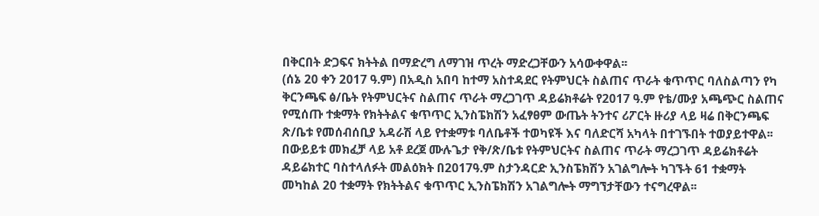በቅርበት ድጋፍና ክትትል በማድረግ ለማገዝ ጥረት ማድረጋቸውን አሳውቀዋል፡፡
(ሰኔ 20 ቀን 2017 ዓ.ም) በአዲስ አበባ ከተማ አስተዳደር የትምህርት ስልጠና ጥራት ቁጥጥር ባለስልጣን የካ ቅርንጫፍ ፅ/ቤት የትምህርትና ስልጠና ጥራት ማረጋገጥ ዳይሬክቶሬት የ2017 ዓ.ም የቴ/ሙያ አጫጭር ስልጠና የሚሰጡ ተቋማት የክትትልና ቁጥጥር ኢንስፔክሽን አፈፃፀም ውጤት ትንተና ሪፖርት ዙሪያ ላይ ዛሬ በቅርንጫፍ ጽ/ቤቱ የመሰብሰቢያ አዳራሽ ላይ የተቋማቱ ባለቤቶች ተወካዩች እና ባለድርሻ አካላት በተገኙበት ተወያይተዋል፡፡
በውይይቱ መክፈቻ ላይ አቶ ደረጀ ሙሉጌታ የቅ/ጽ/ቤቱ የትምህርትና ስልጠና ጥራት ማረጋገጥ ዳይሬክቶሬት ዳይሬክተር ባስተላለፉት መልዕክት በ2017ዓ.ም ስታንዳርድ ኢንስፔክሽን አገልግሎት ካገኙት 61 ተቋማት መካከል 20 ተቋማት የክትትልና ቁጥጥር ኢንስፔክሽን አገልግሎት ማግኘታቸውን ተናግረዋል፡፡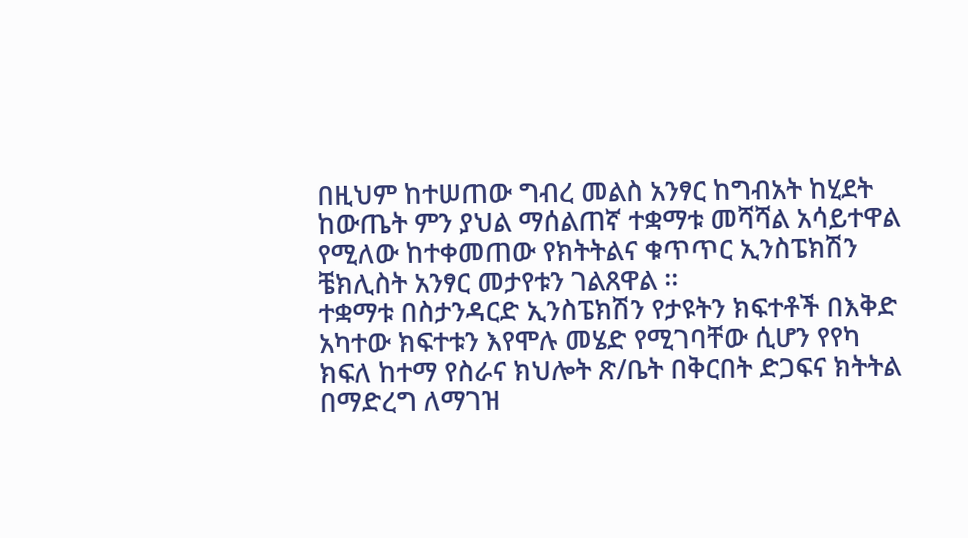በዚህም ከተሠጠው ግብረ መልስ አንፃር ከግብአት ከሂደት ከውጤት ምን ያህል ማሰልጠኛ ተቋማቱ መሻሻል አሳይተዋል የሚለው ከተቀመጠው የክትትልና ቁጥጥር ኢንስፔክሽን ቼክሊስት አንፃር መታየቱን ገልጸዋል ፡፡
ተቋማቱ በስታንዳርድ ኢንስፔክሽን የታዩትን ክፍተቶች በእቅድ አካተው ክፍተቱን እየሞሉ መሄድ የሚገባቸው ሲሆን የየካ ክፍለ ከተማ የስራና ክህሎት ጽ/ቤት በቅርበት ድጋፍና ክትትል በማድረግ ለማገዝ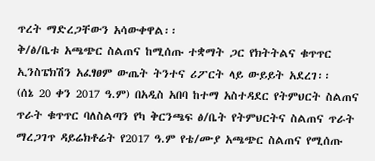ጥረት ማድረጋቸውን አሳውቀዋል፡፡
ቅ/ፅ/ቤቱ አጫጭር ስልጠና ከሚሰጡ ተቋማት ጋር የክትትልና ቁጥጥር ኢንስፔክሽን አፈፃፀም ውጤት ትንተና ሪፖርት ላይ ውይይት አደረገ፡፡
(ሰኔ 20 ቀን 2017 ዓ.ም) በአዲስ አበባ ከተማ አስተዳደር የትምህርት ስልጠና ጥራት ቁጥጥር ባለስልጣን የካ ቅርንጫፍ ፅ/ቤት የትምህርትና ስልጠና ጥራት ማረጋገጥ ዳይሬክቶሬት የ2017 ዓ.ም የቴ/ሙያ አጫጭር ስልጠና የሚሰጡ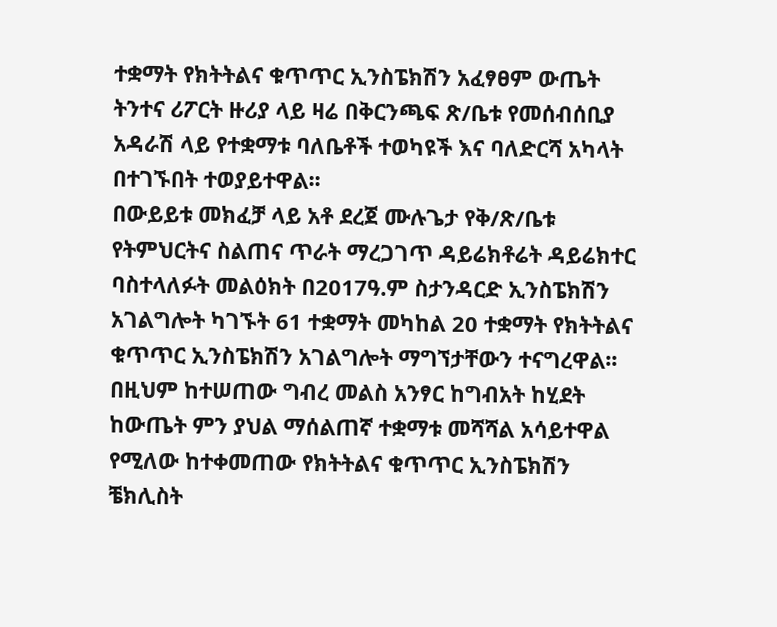ተቋማት የክትትልና ቁጥጥር ኢንስፔክሽን አፈፃፀም ውጤት ትንተና ሪፖርት ዙሪያ ላይ ዛሬ በቅርንጫፍ ጽ/ቤቱ የመሰብሰቢያ አዳራሽ ላይ የተቋማቱ ባለቤቶች ተወካዩች እና ባለድርሻ አካላት በተገኙበት ተወያይተዋል፡፡
በውይይቱ መክፈቻ ላይ አቶ ደረጀ ሙሉጌታ የቅ/ጽ/ቤቱ የትምህርትና ስልጠና ጥራት ማረጋገጥ ዳይሬክቶሬት ዳይሬክተር ባስተላለፉት መልዕክት በ2017ዓ.ም ስታንዳርድ ኢንስፔክሽን አገልግሎት ካገኙት 61 ተቋማት መካከል 20 ተቋማት የክትትልና ቁጥጥር ኢንስፔክሽን አገልግሎት ማግኘታቸውን ተናግረዋል፡፡
በዚህም ከተሠጠው ግብረ መልስ አንፃር ከግብአት ከሂደት ከውጤት ምን ያህል ማሰልጠኛ ተቋማቱ መሻሻል አሳይተዋል የሚለው ከተቀመጠው የክትትልና ቁጥጥር ኢንስፔክሽን ቼክሊስት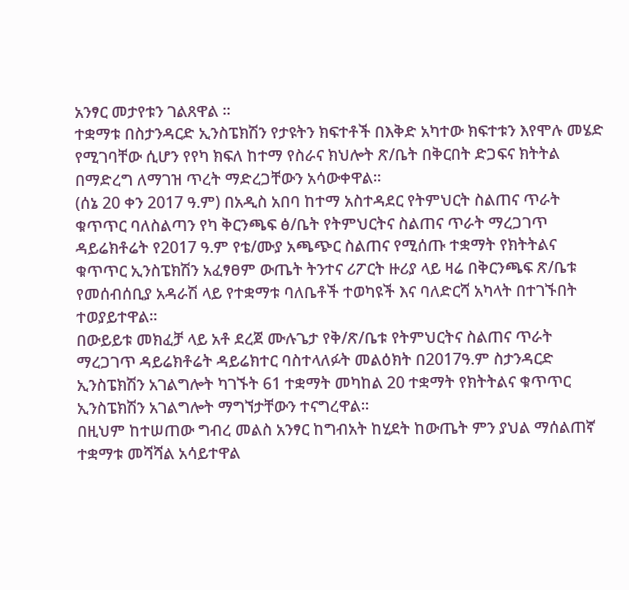አንፃር መታየቱን ገልጸዋል ፡፡
ተቋማቱ በስታንዳርድ ኢንስፔክሽን የታዩትን ክፍተቶች በእቅድ አካተው ክፍተቱን እየሞሉ መሄድ የሚገባቸው ሲሆን የየካ ክፍለ ከተማ የስራና ክህሎት ጽ/ቤት በቅርበት ድጋፍና ክትትል በማድረግ ለማገዝ ጥረት ማድረጋቸውን አሳውቀዋል፡፡
(ሰኔ 20 ቀን 2017 ዓ.ም) በአዲስ አበባ ከተማ አስተዳደር የትምህርት ስልጠና ጥራት ቁጥጥር ባለስልጣን የካ ቅርንጫፍ ፅ/ቤት የትምህርትና ስልጠና ጥራት ማረጋገጥ ዳይሬክቶሬት የ2017 ዓ.ም የቴ/ሙያ አጫጭር ስልጠና የሚሰጡ ተቋማት የክትትልና ቁጥጥር ኢንስፔክሽን አፈፃፀም ውጤት ትንተና ሪፖርት ዙሪያ ላይ ዛሬ በቅርንጫፍ ጽ/ቤቱ የመሰብሰቢያ አዳራሽ ላይ የተቋማቱ ባለቤቶች ተወካዩች እና ባለድርሻ አካላት በተገኙበት ተወያይተዋል፡፡
በውይይቱ መክፈቻ ላይ አቶ ደረጀ ሙሉጌታ የቅ/ጽ/ቤቱ የትምህርትና ስልጠና ጥራት ማረጋገጥ ዳይሬክቶሬት ዳይሬክተር ባስተላለፉት መልዕክት በ2017ዓ.ም ስታንዳርድ ኢንስፔክሽን አገልግሎት ካገኙት 61 ተቋማት መካከል 20 ተቋማት የክትትልና ቁጥጥር ኢንስፔክሽን አገልግሎት ማግኘታቸውን ተናግረዋል፡፡
በዚህም ከተሠጠው ግብረ መልስ አንፃር ከግብአት ከሂደት ከውጤት ምን ያህል ማሰልጠኛ ተቋማቱ መሻሻል አሳይተዋል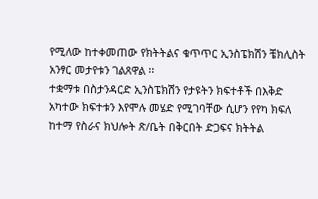የሚለው ከተቀመጠው የክትትልና ቁጥጥር ኢንስፔክሽን ቼክሊስት አንፃር መታየቱን ገልጸዋል ፡፡
ተቋማቱ በስታንዳርድ ኢንስፔክሽን የታዩትን ክፍተቶች በእቅድ አካተው ክፍተቱን እየሞሉ መሄድ የሚገባቸው ሲሆን የየካ ክፍለ ከተማ የስራና ክህሎት ጽ/ቤት በቅርበት ድጋፍና ክትትል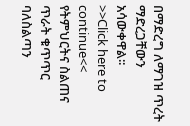በማድረግ ለማገዝ ጥረት ማድረጋቸውን አሳውቀዋል፡፡
>>Click here to continue<<
የትምህርትና ስልጠና ጥራት ቁጥጥር ባለስልጣን